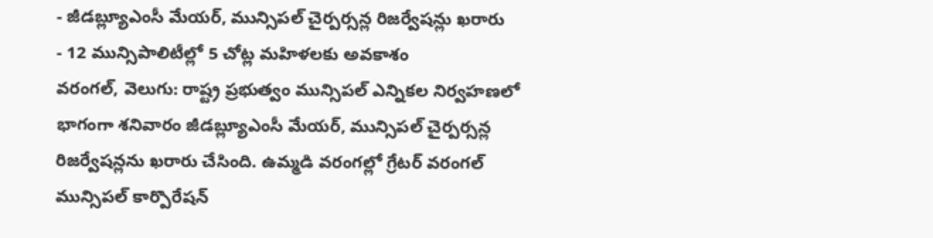- జీడబ్ల్యూఎంసీ మేయర్, మున్సిపల్ చైర్పర్సన్ల రిజర్వేషన్లు ఖరారు
- 12 మున్సిపాలిటీల్లో 5 చోట్ల మహిళలకు అవకాశం
వరంగల్, వెలుగు: రాష్ట్ర ప్రభుత్వం మున్సిపల్ ఎన్నికల నిర్వహణలో భాగంగా శనివారం జీడబ్ల్యూఎంసీ మేయర్, మున్సిపల్ చైర్పర్సన్ల రిజర్వేషన్లను ఖరారు చేసింది. ఉమ్మడి వరంగల్లో గ్రేటర్ వరంగల్ మున్సిపల్ కార్పొరేషన్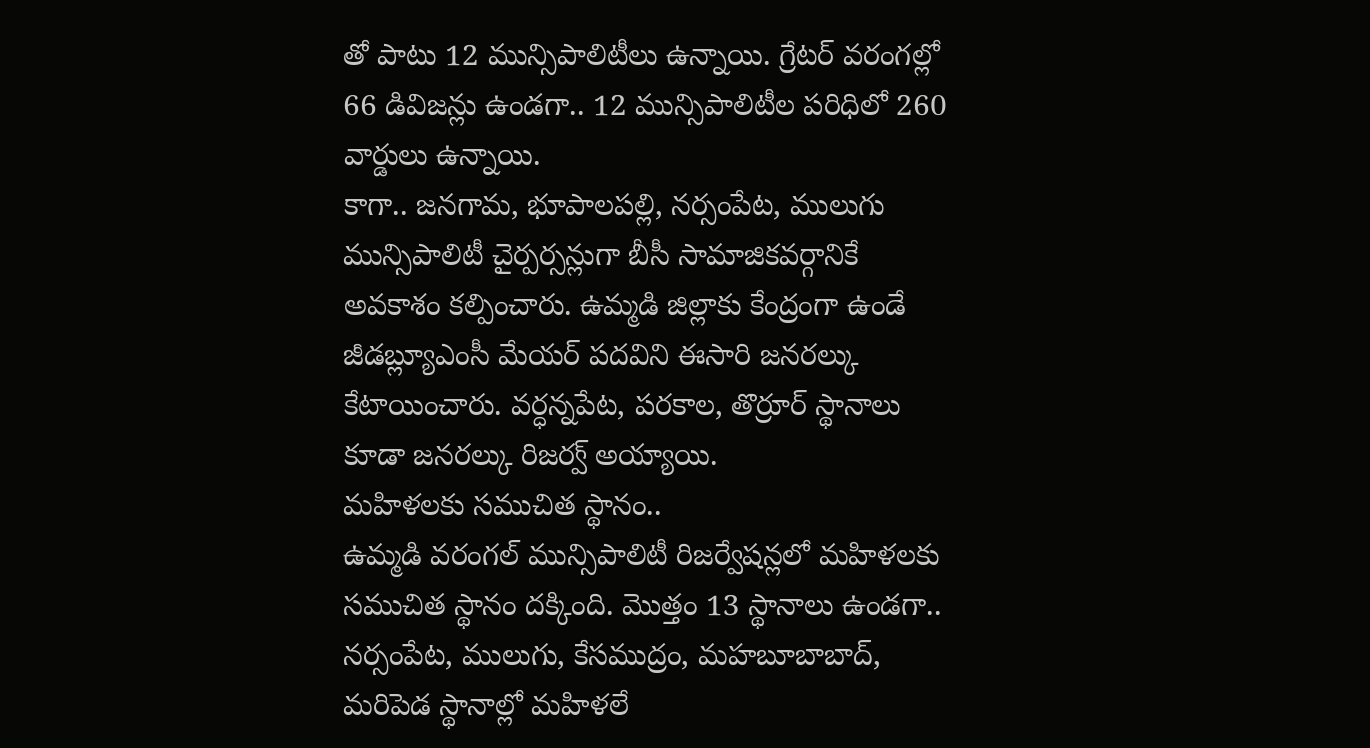తో పాటు 12 మున్సిపాలిటీలు ఉన్నాయి. గ్రేటర్ వరంగల్లో 66 డివిజన్లు ఉండగా.. 12 మున్సిపాలిటీల పరిధిలో 260 వార్డులు ఉన్నాయి.
కాగా.. జనగామ, భూపాలపల్లి, నర్సంపేట, ములుగు మున్సిపాలిటీ చైర్పర్సన్లుగా బీసీ సామాజికవర్గానికే అవకాశం కల్పించారు. ఉమ్మడి జిల్లాకు కేంద్రంగా ఉండే జీడబ్ల్యూఎంసీ మేయర్ పదవిని ఈసారి జనరల్కు కేటాయించారు. వర్ధన్నపేట, పరకాల, తొర్రూర్ స్థానాలు కూడా జనరల్కు రిజర్వ్ అయ్యాయి.
మహిళలకు సముచిత స్థానం..
ఉమ్మడి వరంగల్ మున్సిపాలిటీ రిజర్వేషన్లలో మహిళలకు సముచిత స్థానం దక్కింది. మొత్తం 13 స్థానాలు ఉండగా.. నర్సంపేట, ములుగు, కేసముద్రం, మహబూబాబాద్, మరిపెడ స్థానాల్లో మహిళలే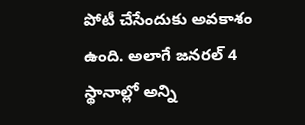పోటీ చేసేందుకు అవకాశం ఉంది. అలాగే జనరల్ 4 స్థానాల్లో అన్ని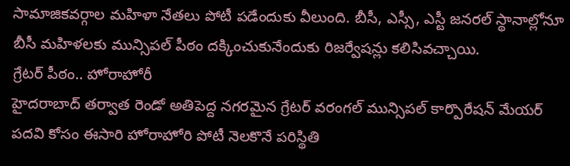సామాజికవర్గాల మహిళా నేతలు పోటీ పడేందుకు వీలుంది. బీసీ, ఎస్సీ, ఎస్టీ జనరల్ స్థానాల్లోనూ బీసీ మహిళలకు మున్సిపల్ పీఠం దక్కించుకునేందుకు రిజర్వేషన్లు కలిసివచ్చాయి.
గ్రేటర్ పీఠం.. హోరాహోరీ
హైదరాబాద్ తర్వాత రెండో అతిపెద్ద నగరమైన గ్రేటర్ వరంగల్ మున్సిపల్ కార్పొరేషన్ మేయర్ పదవి కోసం ఈసారి హోరాహోరి పోటీ నెలకొనే పరిస్థితి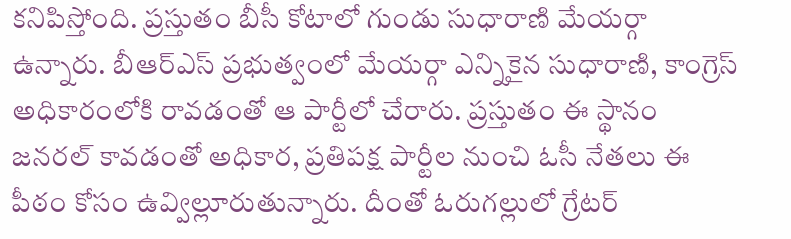కనిపిస్తోంది. ప్రస్తుతం బీసీ కోటాలో గుండు సుధారాణి మేయర్గా ఉన్నారు. బీఆర్ఎస్ ప్రభుత్వంలో మేయర్గా ఎన్నికైన సుధారాణి, కాంగ్రెస్ అధికారంలోకి రావడంతో ఆ పార్టీలో చేరారు. ప్రస్తుతం ఈ స్థానం జనరల్ కావడంతో అధికార, ప్రతిపక్ష పార్టీల నుంచి ఓసీ నేతలు ఈ పీఠం కోసం ఉవ్విల్లూరుతున్నారు. దీంతో ఓరుగల్లులో గ్రేటర్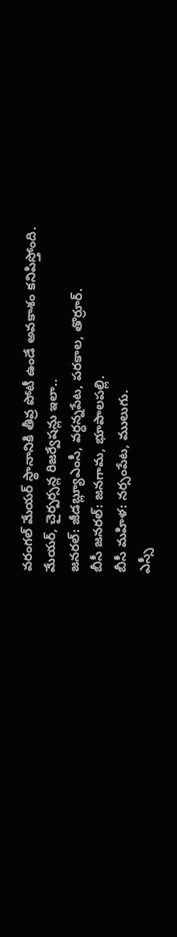వరంగల్ మేయర్ స్థానానికి తీవ్ర పోటీ ఉండే అవకాశం కనిపిస్తోంది.
మేయర్, చైర్పర్సన్ల రిజర్వేషన్లు ఇలా..
జనరల్: జీడబ్ల్యూఎంసీ, వర్ధన్నపేట, పరకాల, తొర్రూర్.
బీసీ జనరల్: జనగామ, భూపాలపల్లి.
బీసీ మహిళ: నర్సంపేట, ములుగు.
ఎస్సీ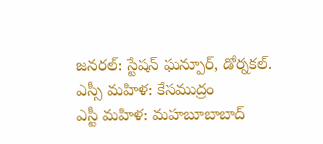జనరల్: స్టేషన్ ఘన్పూర్, డోర్నకల్.
ఎస్సీ మహిళ: కేసముద్రం
ఎస్టీ మహిళ: మహబూబాబాద్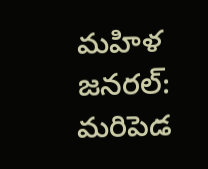మహిళ జనరల్: మరిపెడ